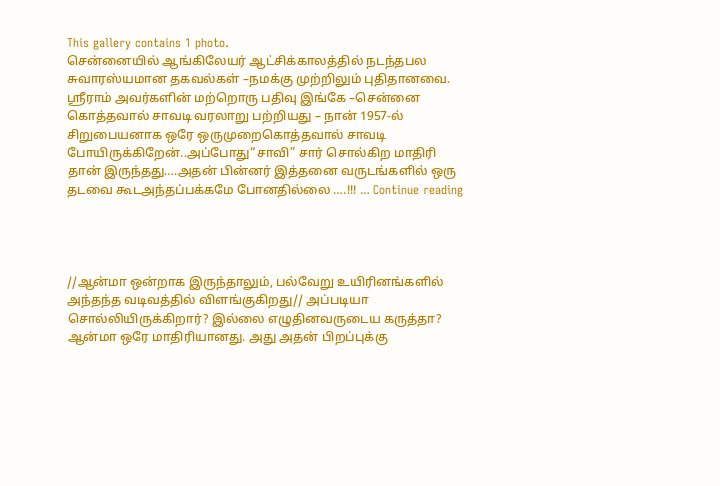This gallery contains 1 photo.
சென்னையில் ஆங்கிலேயர் ஆட்சிக்காலத்தில் நடந்தபல சுவாரஸ்யமான தகவல்கள் –நமக்கு முற்றிலும் புதிதானவை. ஸ்ரீராம் அவர்களின் மற்றொரு பதிவு இங்கே –சென்னை கொத்தவால் சாவடி வரலாறு பற்றியது – நான் 1957-ல் சிறுபையனாக ஒரே ஒருமுறைகொத்தவால் சாவடி போயிருக்கிறேன்..அப்போது“சாவி” சார் சொல்கிற மாதிரி தான் இருந்தது….அதன் பின்னர் இத்தனை வருடங்களில் ஒரு தடவை கூடஅந்தப்பக்கமே போனதில்லை ….!!! … Continue reading




//ஆன்மா ஒன்றாக இருந்தாலும், பல்வேறு உயிரினங்களில் அந்தந்த வடிவத்தில் விளங்குகிறது// அப்படியா சொல்லியிருக்கிறார்? இல்லை எழுதினவருடைய கருத்தா? ஆன்மா ஒரே மாதிரியானது. அது அதன் பிறப்புக்கு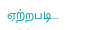ஏற்றபடி…